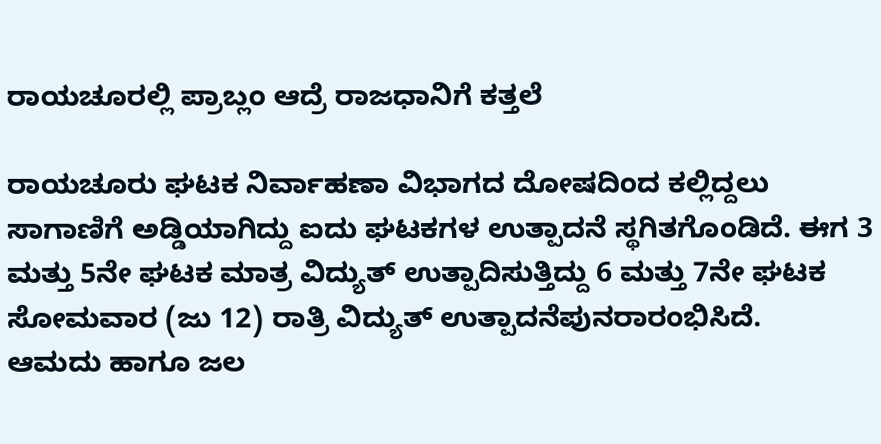ರಾಯಚೂರಲ್ಲಿ ಪ್ರಾಬ್ಲಂ ಆದ್ರೆ ರಾಜಧಾನಿಗೆ ಕತ್ತಲೆ

ರಾಯಚೂರು ಘಟಕ ನಿರ್ವಾಹಣಾ ವಿಭಾಗದ ದೋಷದಿಂದ ಕಲ್ಲಿದ್ದಲು ಸಾಗಾಣಿಗೆ ಅಡ್ಡಿಯಾಗಿದ್ದು ಐದು ಘಟಕಗಳ ಉತ್ಪಾದನೆ ಸ್ಥಗಿತಗೊಂಡಿದೆ. ಈಗ 3 ಮತ್ತು 5ನೇ ಘಟಕ ಮಾತ್ರ ವಿದ್ಯುತ್ ಉತ್ಪಾದಿಸುತ್ತಿದ್ದು 6 ಮತ್ತು 7ನೇ ಘಟಕ ಸೋಮವಾರ (ಜು 12) ರಾತ್ರಿ ವಿದ್ಯುತ್ ಉತ್ಪಾದನೆಪುನರಾರಂಭಿಸಿದೆ.
ಆಮದು ಹಾಗೂ ಜಲ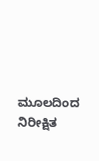ಮೂಲದಿಂದ ನಿರೀಕ್ಷಿತ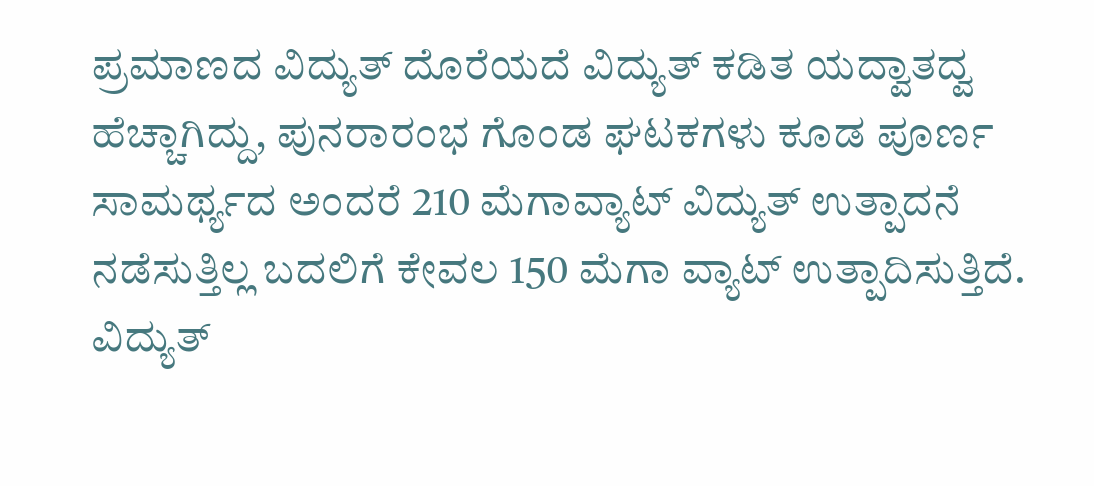ಪ್ರಮಾಣದ ವಿದ್ಯುತ್ ದೊರೆಯದೆ ವಿದ್ಯುತ್ ಕಡಿತ ಯದ್ವಾತದ್ವ ಹೆಚ್ಚಾಗಿದ್ದು, ಪುನರಾರಂಭ ಗೊಂಡ ಘಟಕಗಳು ಕೂಡ ಪೂರ್ಣ ಸಾಮರ್ಥ್ಯದ ಅಂದರೆ 210 ಮೆಗಾವ್ಯಾಟ್ ವಿದ್ಯುತ್ ಉತ್ಪಾದನೆ ನಡೆಸುತ್ತಿಲ್ಲ ಬದಲಿಗೆ ಕೇವಲ 150 ಮೆಗಾ ವ್ಯಾಟ್ ಉತ್ಪಾದಿಸುತ್ತಿದೆ.
ವಿದ್ಯುತ್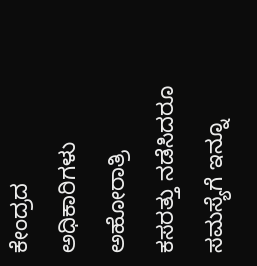ಕೇಂದ್ರದ ಅಧಿಕಾರಿಗಳು ಅಹೋರಾತ್ರಿ ಕಸರತ್ತು ನಡೆಸಿದರೂ ಸಮಸ್ಯೆಗೆ ಇನ್ನೂ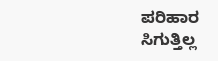ಪರಿಹಾರ ಸಿಗುತ್ತಿಲ್ಲ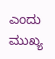ಎಂದು ಮುಖ್ಯ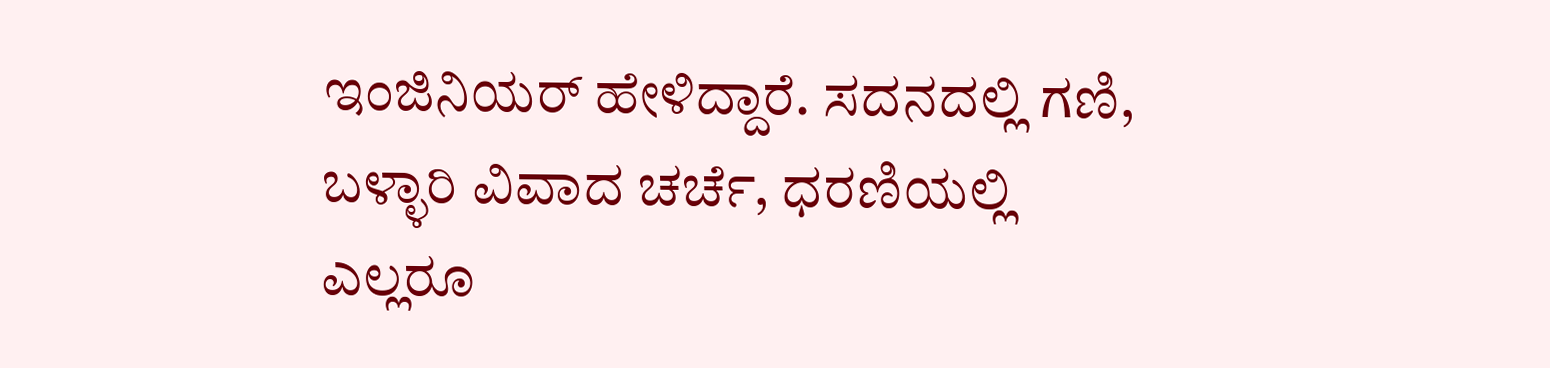ಇಂಜಿನಿಯರ್ ಹೇಳಿದ್ದಾರೆ. ಸದನದಲ್ಲಿ ಗಣಿ, ಬಳ್ಳಾರಿ ವಿವಾದ ಚರ್ಚೆ, ಧರಣಿಯಲ್ಲಿ ಎಲ್ಲರೂ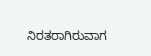ನಿರತರಾಗಿರುವಾಗ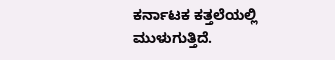ಕರ್ನಾಟಕ ಕತ್ತಲೆಯಲ್ಲಿ ಮುಳುಗುತ್ತಿದೆ.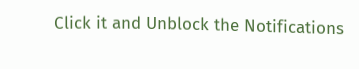Click it and Unblock the Notifications